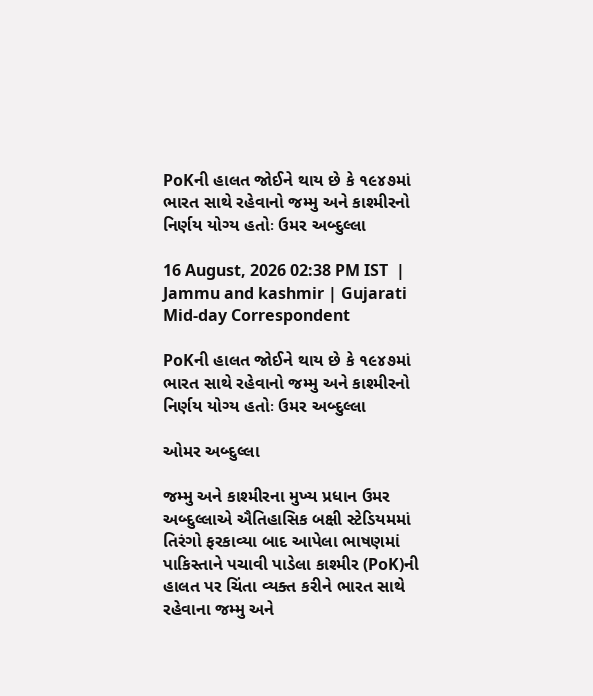PoKની હાલત જોઈને થાય છે કે ૧૯૪૭માં ભારત સાથે રહેવાનો જમ્મુ અને કાશ્મીરનો નિર્ણય યોગ્ય હતોઃ ઉમર અબ્દુલ્લા

16 August, 2026 02:38 PM IST  |  Jammu and kashmir | Gujarati Mid-day Correspondent

PoKની હાલત જોઈને થાય છે કે ૧૯૪૭માં ભારત સાથે રહેવાનો જમ્મુ અને કાશ્મીરનો નિર્ણય યોગ્ય હતોઃ ઉમર અબ્દુલ્લા

ઓમર અબ્દુલ્લા

જમ્મુ અને કાશ્મીરના મુખ્ય પ્રધાન ઉમર અબ્દુલ્લાએ ઐતિહાસિક બક્ષી સ્ટેડિયમમાં તિરંગો ફરકાવ્યા બાદ આપેલા ભાષણમાં પાકિસ્તાને પચાવી પાડેલા કાશ્મીર (PoK)ની હાલત પર ચિંતા વ્યક્ત કરીને ભારત સાથે રહેવાના જમ્મુ અને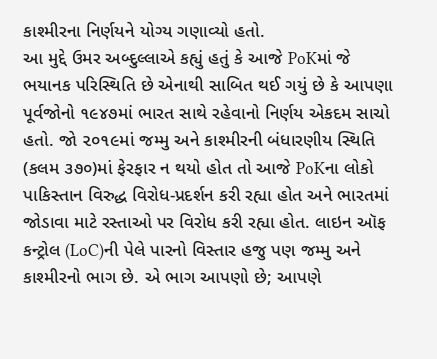કાશ્મીરના નિર્ણયને યોગ્ય ગણાવ્યો હતો.
આ મુદ્દે ઉમર અબ્દુલ્લાએ કહ્યું હતું કે આજે PoKમાં જે ભયાનક પરિસ્થિતિ છે એનાથી સાબિત થઈ ગયું છે કે આપણા પૂર્વજોનો ૧૯૪૭માં ભારત સાથે રહેવાનો નિર્ણય એકદમ સાચો હતો. જો ૨૦૧૯માં જમ્મુ અને કાશ્મીરની બંધારણીય સ્થિતિ (કલમ ૩૭૦)માં ફેરફાર ન થયો હોત તો આજે PoKના લોકો પાકિસ્તાન વિરુદ્ધ વિરોધ-પ્રદર્શન કરી રહ્યા હોત અને ભારતમાં જોડાવા માટે રસ્તાઓ પર વિરોધ કરી રહ્યા હોત. લાઇન ઑફ કન્ટ્રોલ (LoC)ની પેલે પારનો વિસ્તાર હજુ પણ જમ્મુ અને કાશ્મીરનો ભાગ છે. એ ભાગ આપણો છે; આપણે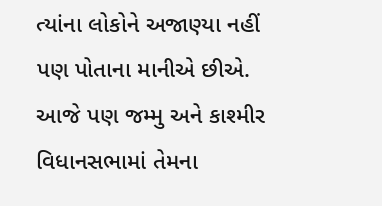ત્યાંના લોકોને અજાણ્યા નહીં પણ પોતાના માનીએ છીએ. આજે પણ જમ્મુ અને કાશ્મીર વિધાનસભામાં તેમના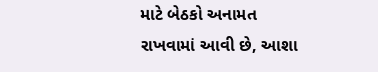માટે બેઠકો અનામત રાખવામાં આવી છે, આશા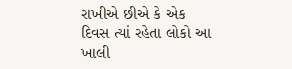રાખીએ છીએ કે એક દિવસ ત્યાં રહેતા લોકો આ ખાલી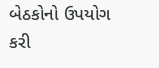બેઠકોનો ઉપયોગ કરી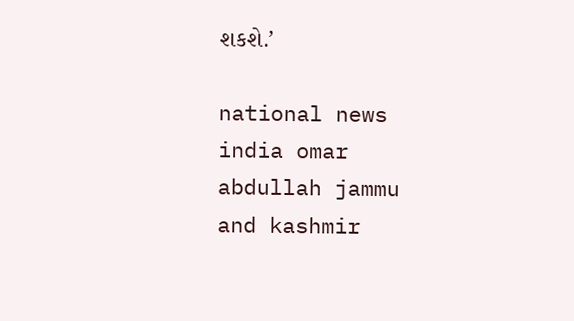શકશે.’

national news india omar abdullah jammu and kashmir